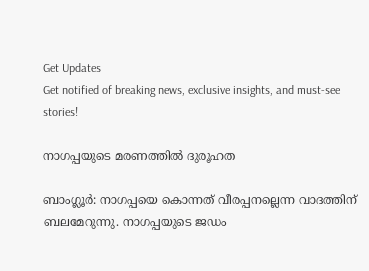Get Updates
Get notified of breaking news, exclusive insights, and must-see stories!

നാഗപ്പയുടെ മരണത്തില്‍ ദുരൂഹത

ബാംഗ്ലൂര്‍: നാഗപ്പയെ കൊന്നത് വീരപ്പനല്ലെന്ന വാദത്തിന് ബലമേറുന്നു. നാഗപ്പയുടെ ജഡം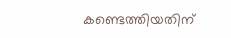കണ്ടെത്തിയതിന്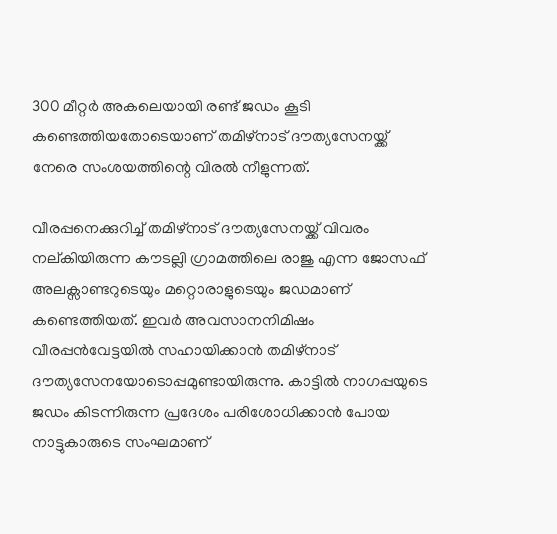300 മീറ്റര്‍ അകലെയായി രണ്ട് ജഡം കൂടി കണ്ടെത്തിയതോടെയാണ് തമിഴ്നാട് ദൗത്യസേനയ്ക്ക് നേരെ സംശയത്തിന്റെ വിരല്‍ നീളുന്നത്.

വീരപ്പനെക്കുറിച്ച് തമിഴ്നാട് ദൗത്യസേനയ്ക്ക് വിവരം നല്കിയിരുന്ന കൗടല്ലി ഗ്രാമത്തിലെ രാജു എന്ന ജോസഫ് അലക്സാണ്ടറുടെയും മറ്റൊരാളുടെയും ജഡമാണ് കണ്ടെത്തിയത്. ഇവര്‍ അവസാനനിമിഷം വീരപ്പന്‍വേട്ടയില്‍ സഹായിക്കാന്‍ തമിഴ്നാട് ദൗത്യസേനയോടൊപ്പമുണ്ടായിരുന്നു. കാട്ടില്‍ നാഗപ്പയുടെ ജഡം കിടന്നിരുന്ന പ്രദേശം പരിശോധിക്കാന്‍ പോയ നാട്ടുകാരുടെ സംഘമാണ്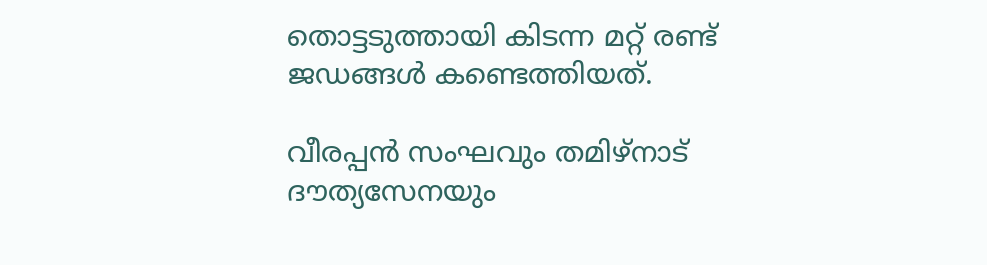തൊട്ടടുത്തായി കിടന്ന മറ്റ് രണ്ട് ജഡങ്ങള്‍ കണ്ടെത്തിയത്.

വീരപ്പന്‍ സംഘവും തമിഴ്നാട് ദൗത്യസേനയും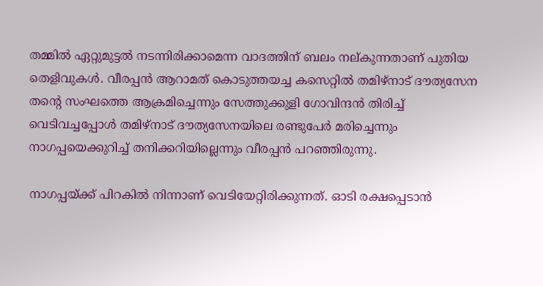തമ്മില്‍ ഏറ്റുമുട്ടല്‍ നടന്നിരിക്കാമെന്ന വാദത്തിന് ബലം നല്കുന്നതാണ് പുതിയ തെളിവുകള്‍. വീരപ്പന്‍ ആറാമത് കൊടുത്തയച്ച കസെറ്റില്‍ തമിഴ്നാട് ദൗത്യസേന തന്റെ സംഘത്തെ ആക്രമിച്ചെന്നും സേത്തുക്കുളി ഗോവിന്ദന്‍ തിരിച്ച് വെടിവച്ചപ്പോള്‍ തമിഴ്നാട് ദൗത്യസേനയിലെ രണ്ടുപേര്‍ മരിച്ചെന്നും നാഗപ്പയെക്കുറിച്ച് തനിക്കറിയില്ലെന്നും വീരപ്പന്‍ പറഞ്ഞിരുന്നു.

നാഗപ്പയ്ക്ക് പിറകില്‍ നിന്നാണ് വെടിയേറ്റിരിക്കുന്നത്. ഓടി രക്ഷപ്പെടാന്‍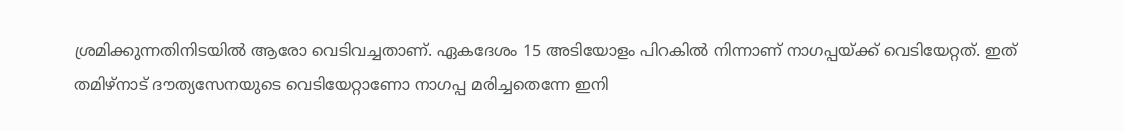ശ്രമിക്കുന്നതിനിടയില്‍ ആരോ വെടിവച്ചതാണ്. ഏകദേശം 15 അടിയോളം പിറകില്‍ നിന്നാണ് നാഗപ്പയ്ക്ക് വെടിയേറ്റത്. ഇത് തമിഴ്നാട് ദൗത്യസേനയുടെ വെടിയേറ്റാണോ നാഗപ്പ മരിച്ചതെന്നേ ഇനി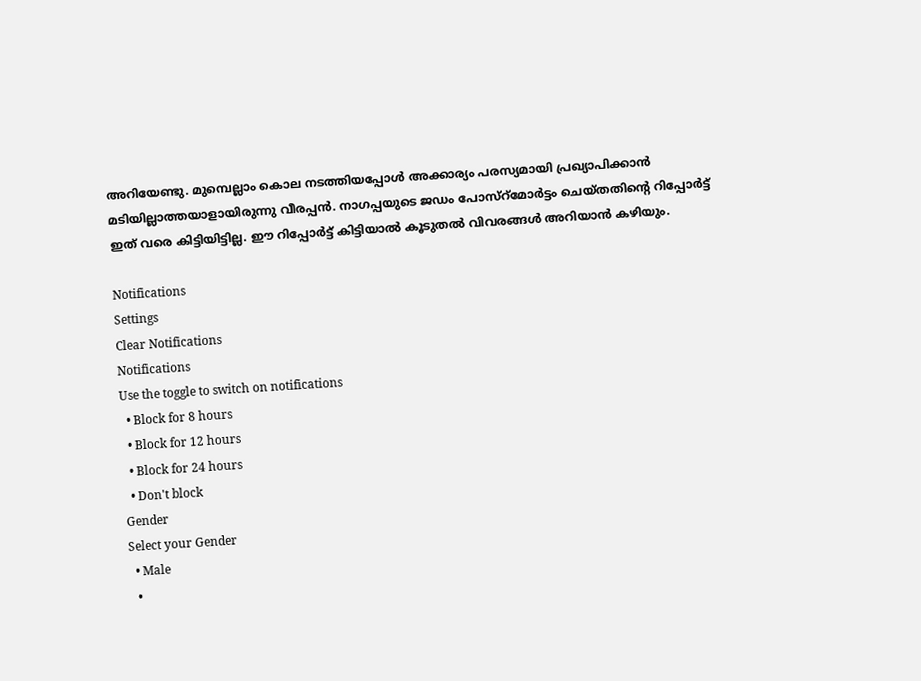അറിയേണ്ടു. മുമ്പെല്ലാം കൊല നടത്തിയപ്പോള്‍ അക്കാര്യം പരസ്യമായി പ്രഖ്യാപിക്കാന്‍ മടിയില്ലാത്തയാളായിരുന്നു വീരപ്പന്‍. നാഗപ്പയുടെ ജഡം പോസ്റ്മോര്‍ട്ടം ചെയ്തതിന്റെ റിപ്പോര്‍ട്ട് ഇത് വരെ കിട്ടിയിട്ടില്ല. ഈ റിപ്പോര്‍ട്ട് കിട്ടിയാല്‍ കൂടുതല്‍ വിവരങ്ങള്‍ അറിയാന്‍ കഴിയും.

Notifications
Settings
Clear Notifications
Notifications
Use the toggle to switch on notifications
  • Block for 8 hours
  • Block for 12 hours
  • Block for 24 hours
  • Don't block
Gender
Select your Gender
  • Male
  •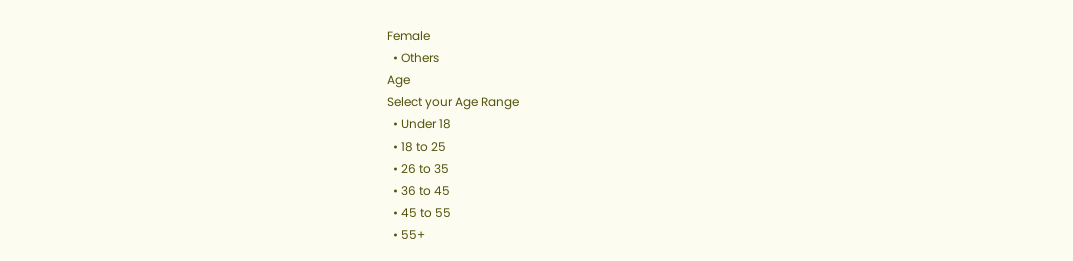Female
  • Others
Age
Select your Age Range
  • Under 18
  • 18 to 25
  • 26 to 35
  • 36 to 45
  • 45 to 55
  • 55+